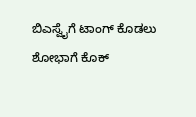ಬಿಎಸ್ವೈಗೆ ಟಾಂಗ್ ಕೊಡಲು ಶೋಭಾಗೆ ಕೊಕ್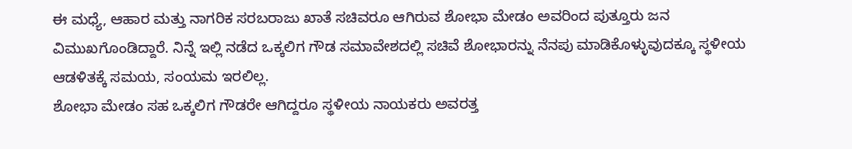ಈ ಮಧ್ಯೆ, ಆಹಾರ ಮತ್ತು ನಾಗರಿಕ ಸರಬರಾಜು ಖಾತೆ ಸಚಿವರೂ ಆಗಿರುವ ಶೋಭಾ ಮೇಡಂ ಅವರಿಂದ ಪುತ್ತೂರು ಜನ ವಿಮುಖಗೊಂಡಿದ್ದಾರೆ. ನಿನ್ನೆ ಇಲ್ಲಿ ನಡೆದ ಒಕ್ಕಲಿಗ ಗೌಡ ಸಮಾವೇಶದಲ್ಲಿ ಸಚಿವೆ ಶೋಭಾರನ್ನು ನೆನಪು ಮಾಡಿಕೊಳ್ಳುವುದಕ್ಕೂ ಸ್ಥಳೀಯ ಆಡಳಿತಕ್ಕೆ ಸಮಯ, ಸಂಯಮ ಇರಲಿಲ್ಲ.
ಶೋಭಾ ಮೇಡಂ ಸಹ ಒಕ್ಕಲಿಗ ಗೌಡರೇ ಆಗಿದ್ದರೂ ಸ್ಥಳೀಯ ನಾಯಕರು ಅವರತ್ತ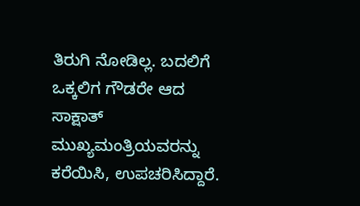ತಿರುಗಿ ನೋಡಿಲ್ಲ. ಬದಲಿಗೆ ಒಕ್ಕಲಿಗ ಗೌಡರೇ ಆದ ಸಾಕ್ಷಾತ್ ಮುಖ್ಯಮಂತ್ರಿಯವರನ್ನು ಕರೆಯಿಸಿ, ಉಪಚರಿಸಿದ್ದಾರೆ.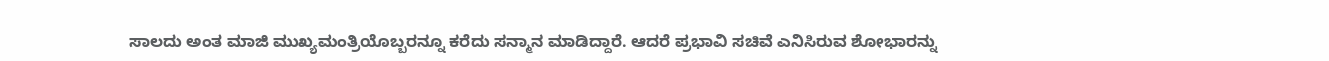ಸಾಲದು ಅಂತ ಮಾಜಿ ಮುಖ್ಯಮಂತ್ರಿಯೊಬ್ಬರನ್ನೂ ಕರೆದು ಸನ್ಮಾನ ಮಾಡಿದ್ದಾರೆ. ಆದರೆ ಪ್ರಭಾವಿ ಸಚಿವೆ ಎನಿಸಿರುವ ಶೋಭಾರನ್ನು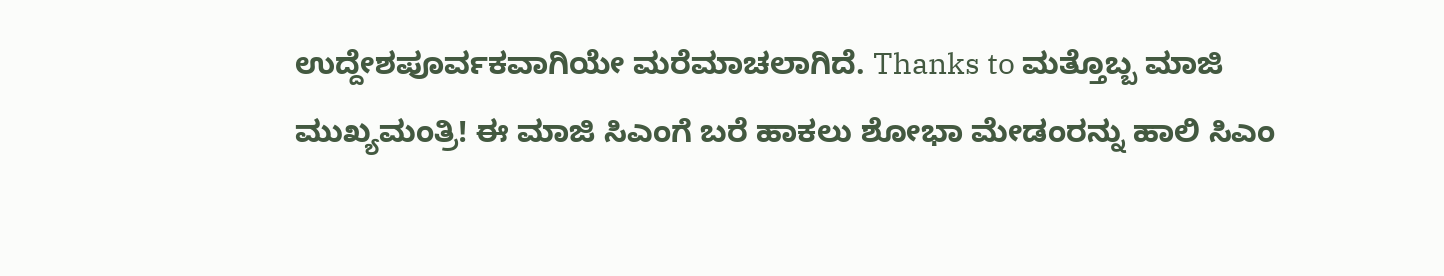ಉದ್ದೇಶಪೂರ್ವಕವಾಗಿಯೇ ಮರೆಮಾಚಲಾಗಿದೆ. Thanks to ಮತ್ತೊಬ್ಬ ಮಾಜಿ ಮುಖ್ಯಮಂತ್ರಿ! ಈ ಮಾಜಿ ಸಿಎಂಗೆ ಬರೆ ಹಾಕಲು ಶೋಭಾ ಮೇಡಂರನ್ನು ಹಾಲಿ ಸಿಎಂ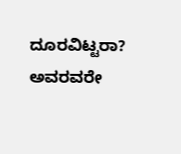ದೂರವಿಟ್ಟರಾ? ಅವರವರೇ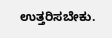ಉತ್ತರಿಸಬೇಕು.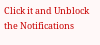Click it and Unblock the Notifications